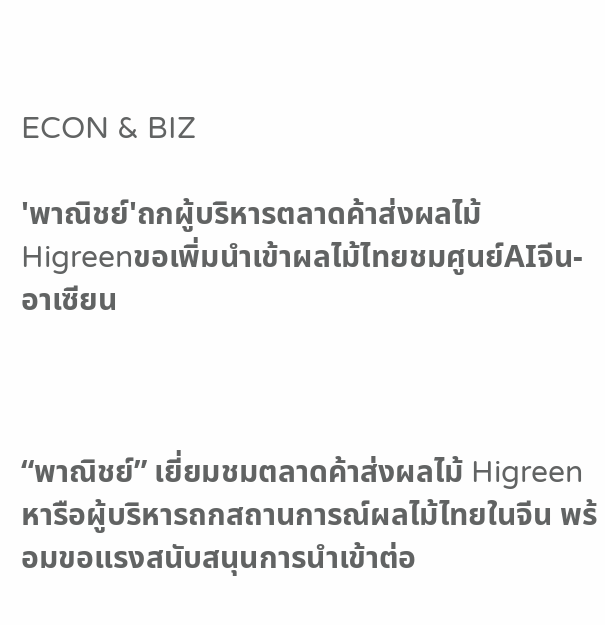ECON & BIZ

'พาณิชย์'ถกผู้บริหารตลาดค้าส่งผลไม้ Higreenขอเพิ่มนำเข้าผลไม้ไทยชมศูนย์AIจีน-อาเซียน



“พาณิชย์” เยี่ยมชมตลาดค้าส่งผลไม้ Higreen หารือผู้บริหารถกสถานการณ์ผลไม้ไทยในจีน พร้อมขอแรงสนับสนุนการนำเข้าต่อ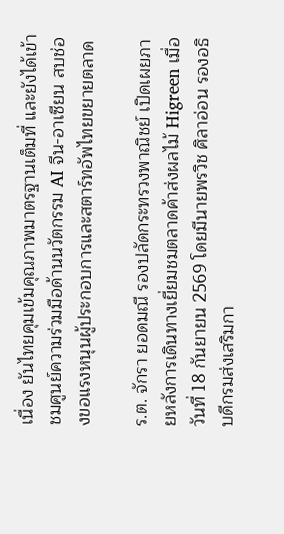เนื่อง ยันไทยคุมเข้มคุณภาพมาตรฐานเต็มที่ และยังได้เข้าชมศูนย์ความร่วมมือด้านนวัตกรรม AI จีน-อาเซียน สบช่องขอแรงหนุนผู้ประกอบการและสตาร์ทอัพไทยขยายตลาด

ร.ต. จักรา ยอดมณี รองปลัดกระทรวงพาณิชย์ เปิดเผยภายหลังการเดินทางเยี่ยมชมตลาดค้าส่งผลไม้ Higreen เมื่อวันที่ 18 กันยายน 2569 โดยมีนายพรวิช ศิลาอ่อน รองอธิบดีกรมส่งเสริมกา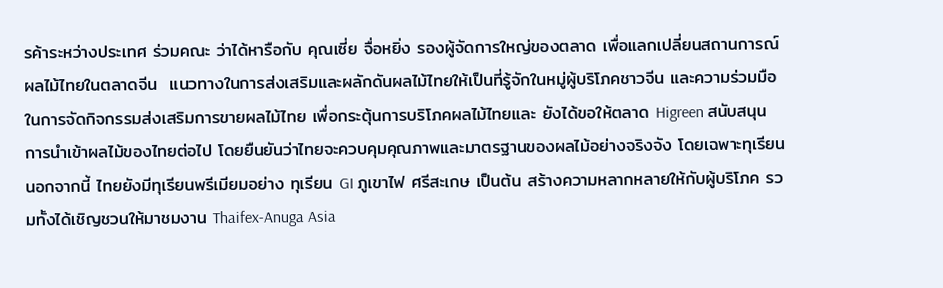รค้าระหว่างประเทศ ร่วมคณะ ว่าได้หารือกับ คุณเซี่ย จื่อหยิ่ง รองผู้จัดการใหญ่ของตลาด เพื่อแลกเปลี่ยนสถานการณ์ผลไม้ไทยในตลาดจีน  แนวทางในการส่งเสริมและผลักดันผลไม้ไทยให้เป็นที่รู้จักในหมู่ผู้บริโภคชาวจีน และความร่วมมือในการจัดกิจกรรมส่งเสริมการขายผลไม้ไทย เพื่อกระตุ้นการบริโภคผลไม้ไทยและ ยังได้ขอให้ตลาด Higreen สนับสนุนการนำเข้าผลไม้ของไทยต่อไป โดยยืนยันว่าไทยจะควบคุมคุณภาพและมาตรฐานของผลไม้อย่างจริงจัง โดยเฉพาะทุเรียน นอกจากนี้ ไทยยังมีทุเรียนพรีเมียมอย่าง ทุเรียน GI ภูเขาไฟ ศรีสะเกษ เป็นต้น สร้างความหลากหลายให้กับผู้บริโภค รวมทั้งได้เชิญชวนให้มาชมงาน Thaifex-Anuga Asia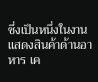ซึ่งเป็นหนึ่งในงานแสดงสินค้าด้านอาหาร เค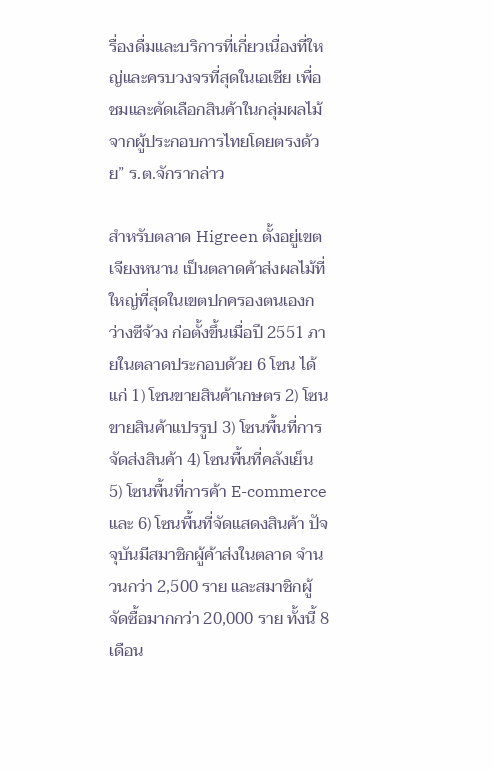รื่องดื่มและบริการที่เกี่ยวเนื่องที่ใหญ่และครบวงจรที่สุดในเอเชีย เพื่อชมและคัดเลือกสินค้าในกลุ่มผลไม้จากผู้ประกอบการไทยโดยตรงด้วย” ร.ต.จักรากล่าว

สำหรับตลาด Higreen ตั้งอยู่เขตเจียงหนาน เป็นตลาดค้าส่งผลไม้ที่ใหญ่ที่สุดในเขตปกครองตนเองกว่างซีจ้วง ก่อตั้งขึ้นเมื่อปี 2551 ภายในตลาดประกอบด้วย 6 โซน ได้แก่ 1) โซนขายสินค้าเกษตร 2) โซนขายสินค้าแปรรูป 3) โซนพื้นที่การจัดส่งสินค้า 4) โซนพื้นที่คลังเย็น 5) โซนพื้นที่การค้า E-commerce และ 6) โซนพื้นที่จัดแสดงสินค้า ปัจจุบันมีสมาชิกผู้ค้าส่งในตลาด จำนวนกว่า 2,500 ราย และสมาชิกผู้จัดซื้อมากกว่า 20,000 ราย ทั้งนี้ 8 เดือน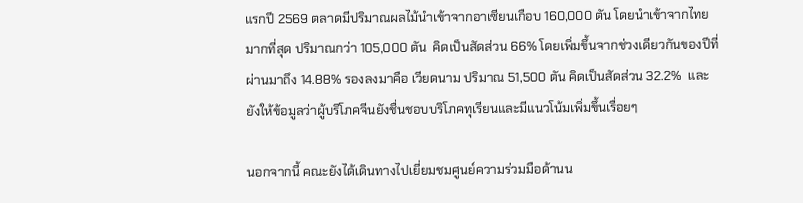แรกปี 2569 ตลาดมีปริมาณผลไม้นำเข้าจากอาเซียนเกือบ 160,000 ตัน โดยนำเข้าจากไทยมากที่สุด ปริมาณกว่า 105,000 ตัน  คิดเป็นสัดส่วน 66% โดยเพิ่มขึ้นจากช่วงเดียวกันของปีที่ผ่านมาถึง 14.88% รองลงมาคือ เวียดนาม ปริมาณ 51,500 ตัน คิดเป็นสัดส่วน 32.2%  และยังให้ข้อมูลว่าผู้บริโภคจีนยังชื่นชอบบริโภคทุเรียนและมีแนวโน้มเพิ่มขึ้นเรื่อยๆ

นอกจากนี้ คณะยังได้เดินทางไปเยี่ยมชมศูนย์ความร่วมมือด้านน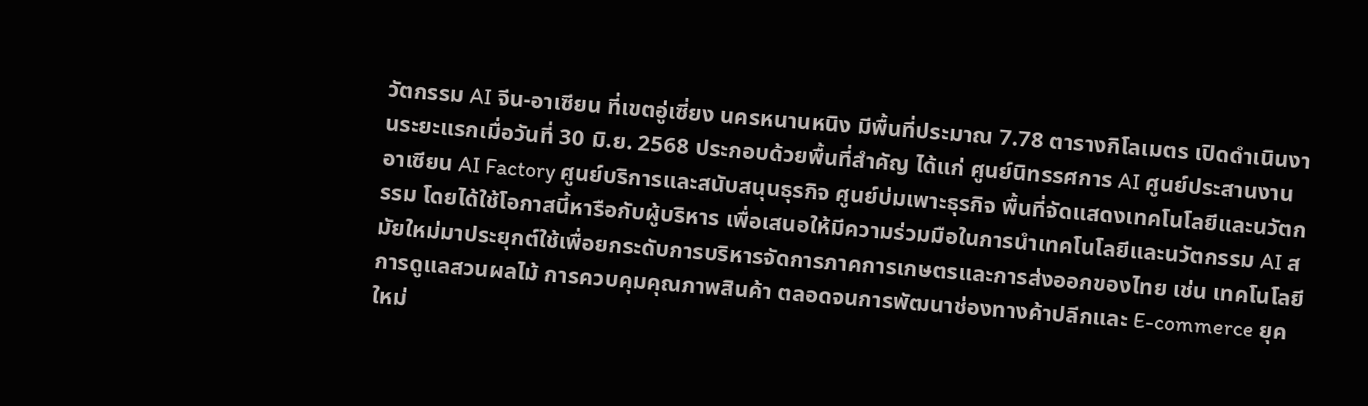วัตกรรม AI จีน-อาเซียน ที่เขตอู่เซี่ยง นครหนานหนิง มีพื้นที่ประมาณ 7.78 ตารางกิโลเมตร เปิดดำเนินงานระยะแรกเมื่อวันที่ 30 มิ.ย. 2568 ประกอบด้วยพื้นที่สำคัญ ได้แก่ ศูนย์นิทรรศการ AI ศูนย์ประสานงานอาเซียน AI Factory ศูนย์บริการและสนับสนุนธุรกิจ ศูนย์บ่มเพาะธุรกิจ พื้นที่จัดแสดงเทคโนโลยีและนวัตกรรม โดยได้ใช้โอกาสนี้หารือกับผู้บริหาร เพื่อเสนอให้มีความร่วมมือในการนำเทคโนโลยีและนวัตกรรม AI สมัยใหม่มาประยุกต์ใช้เพื่อยกระดับการบริหารจัดการภาคการเกษตรและการส่งออกของไทย เช่น เทคโนโลยีการดูแลสวนผลไม้ การควบคุมคุณภาพสินค้า ตลอดจนการพัฒนาช่องทางค้าปลีกและ E-commerce ยุคใหม่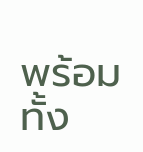พร้อมทั้ง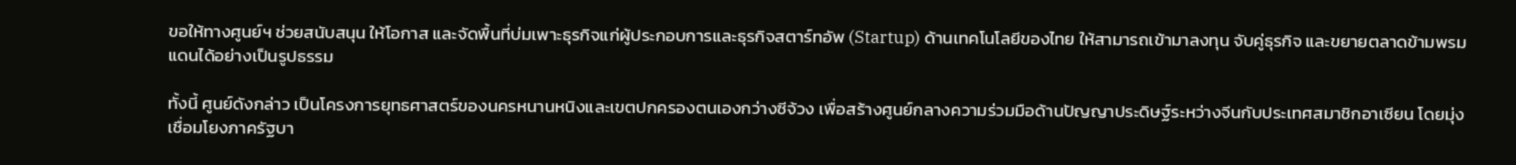ขอให้ทางศูนย์ฯ ช่วยสนับสนุน ให้โอกาส และจัดพื้นที่บ่มเพาะธุรกิจแก่ผู้ประกอบการและธุรกิจสตาร์ทอัพ (Startup) ด้านเทคโนโลยีของไทย ให้สามารถเข้ามาลงทุน จับคู่ธุรกิจ และขยายตลาดข้ามพรมแดนได้อย่างเป็นรูปธรรม

ทั้งนี้ ศูนย์ดังกล่าว เป็นโครงการยุทธศาสตร์ของนครหนานหนิงและเขตปกครองตนเองกว่างซีจ้วง เพื่อสร้างศูนย์กลางความร่วมมือด้านปัญญาประดิษฐ์ระหว่างจีนกับประเทศสมาชิกอาเซียน โดยมุ่งเชื่อมโยงภาครัฐบา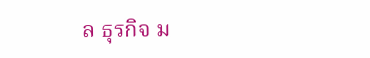ล ธุรกิจ ม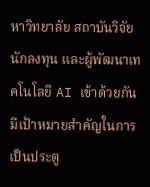หาวิทยาลัย สถาบันวิจัย นักลงทุน และผู้พัฒนาเทคโนโลยี AI เข้าด้วยกัน มีเป้าหมายสำคัญในการเป็นประตู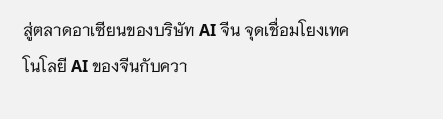สู่ตลาดอาเซียนของบริษัท AI จีน จุดเชื่อมโยงเทคโนโลยี AI ของจีนกับควา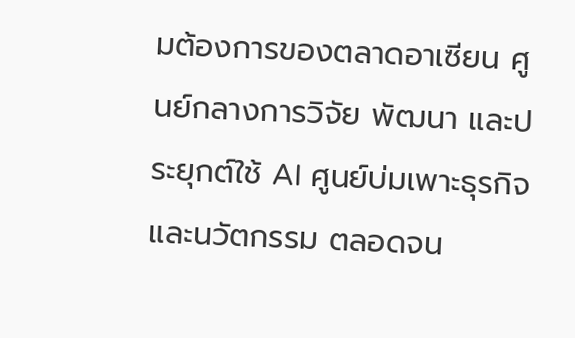มต้องการของตลาดอาเซียน ศูนย์กลางการวิจัย พัฒนา และประยุกต์ใช้ AI ศูนย์บ่มเพาะธุรกิจและนวัตกรรม ตลอดจน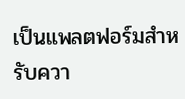เป็นแพลตฟอร์มสำหรับควา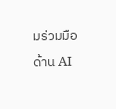มร่วมมือด้าน AI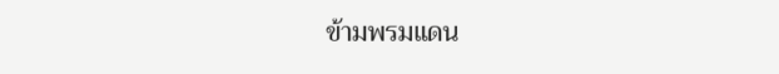ข้ามพรมแดน